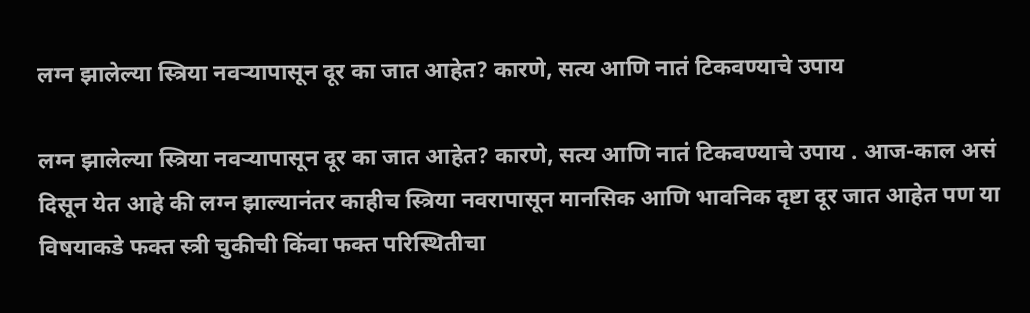लग्न झालेल्या स्त्रिया नवऱ्यापासून दूर का जात आहेत? कारणे, सत्य आणि नातं टिकवण्याचे उपाय

लग्न झालेल्या स्त्रिया नवऱ्यापासून दूर का जात आहेत? कारणे, सत्य आणि नातं टिकवण्याचे उपाय . आज-काल असं दिसून येत आहे की लग्न झाल्यानंतर काहीच स्त्रिया नवरापासून मानसिक आणि भावनिक दृष्टा दूर जात आहेत पण या विषयाकडे फक्त स्त्री चुकीची किंवा फक्त परिस्थितीचा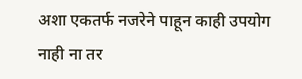अशा एकतर्फ नजरेने पाहून काही उपयोग नाही ना तर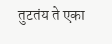तुटतंय ते एका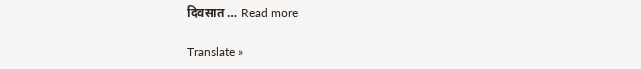दिवसात … Read more

Translate »